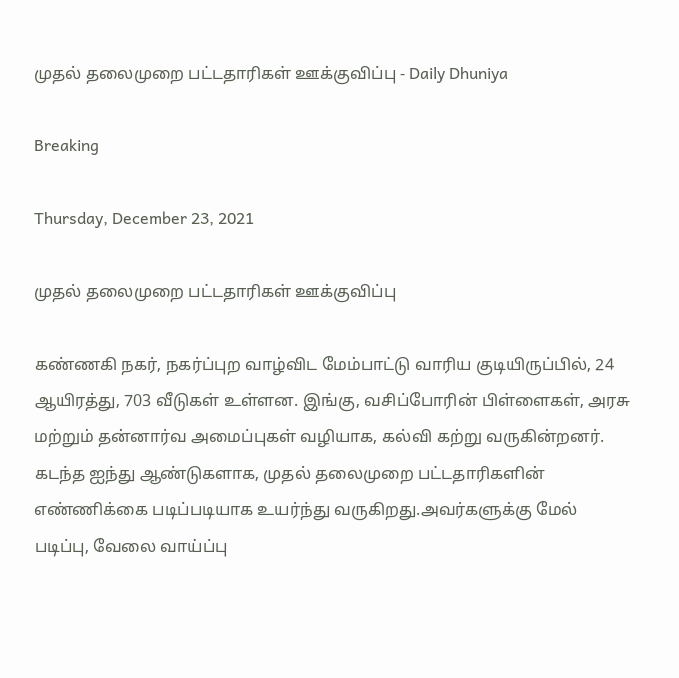முதல் தலைமுறை பட்டதாரிகள் ஊக்குவிப்பு - Daily Dhuniya

Breaking

Thursday, December 23, 2021

முதல் தலைமுறை பட்டதாரிகள் ஊக்குவிப்பு

கண்ணகி நகர், நகர்ப்புற வாழ்விட மேம்பாட்டு வாரிய குடியிருப்பில், 24 ஆயிரத்து, 703 வீடுகள் உள்ளன. இங்கு, வசிப்போரின் பிள்ளைகள், அரசு மற்றும் தன்னார்வ அமைப்புகள் வழியாக, கல்வி கற்று வருகின்றனர். கடந்த ஐந்து ஆண்டுகளாக, முதல் தலைமுறை பட்டதாரிகளின் எண்ணிக்கை படிப்படியாக உயர்ந்து வருகிறது.அவர்களுக்கு மேல் படிப்பு, வேலை வாய்ப்பு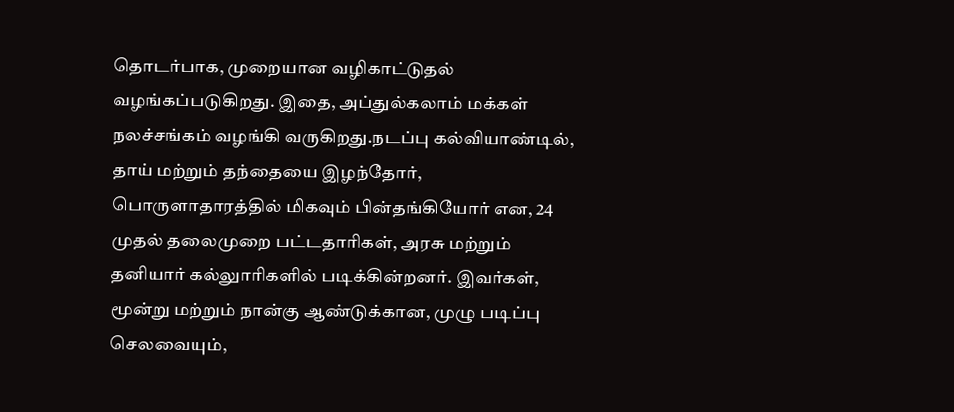தொடர்பாக, முறையான வழிகாட்டுதல் வழங்கப்படுகிறது. இதை, அப்துல்கலாம் மக்கள் நலச்சங்கம் வழங்கி வருகிறது.நடப்பு கல்வியாண்டில், தாய் மற்றும் தந்தையை இழந்தோர், பொருளாதாரத்தில் மிகவும் பின்தங்கியோர் என, 24 முதல் தலைமுறை பட்டதாரிகள், அரசு மற்றும் தனியார் கல்லுாரிகளில் படிக்கின்றனர். இவர்கள், மூன்று மற்றும் நான்கு ஆண்டுக்கான, முழு படிப்பு செலவையும்,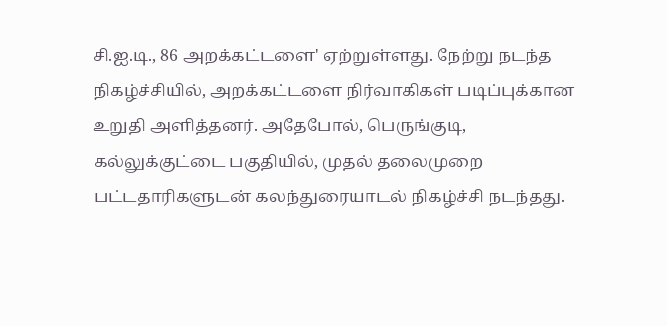சி.ஐ.டி., 86 அறக்கட்டளை' ஏற்றுள்ளது. நேற்று நடந்த நிகழ்ச்சியில், அறக்கட்டளை நிர்வாகிகள் படிப்புக்கான உறுதி அளித்தனர். அதேபோல், பெருங்குடி, கல்லுக்குட்டை பகுதியில், முதல் தலைமுறை பட்டதாரிகளுடன் கலந்துரையாடல் நிகழ்ச்சி நடந்தது.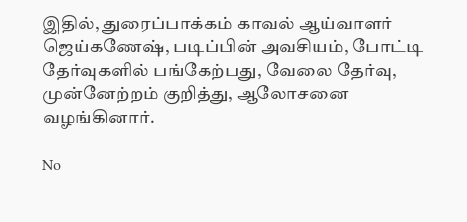இதில், துரைப்பாக்கம் காவல் ஆய்வாளர் ஜெய்கணேஷ், படிப்பின் அவசியம், போட்டி தேர்வுகளில் பங்கேற்பது, வேலை தேர்வு, முன்னேற்றம் குறித்து, ஆலோசனை வழங்கினார்.

No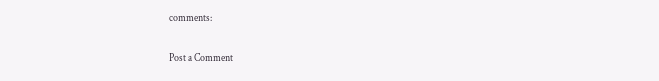comments:

Post a Comment